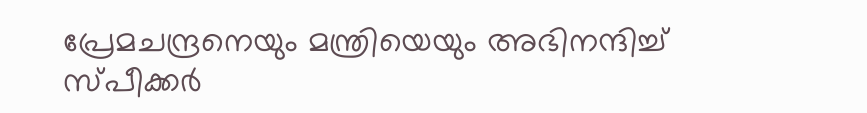പ്രേമചന്ദ്രനെയും മന്ത്രിയെയും അഭിനന്ദിച്ച് സ്പീക്കർ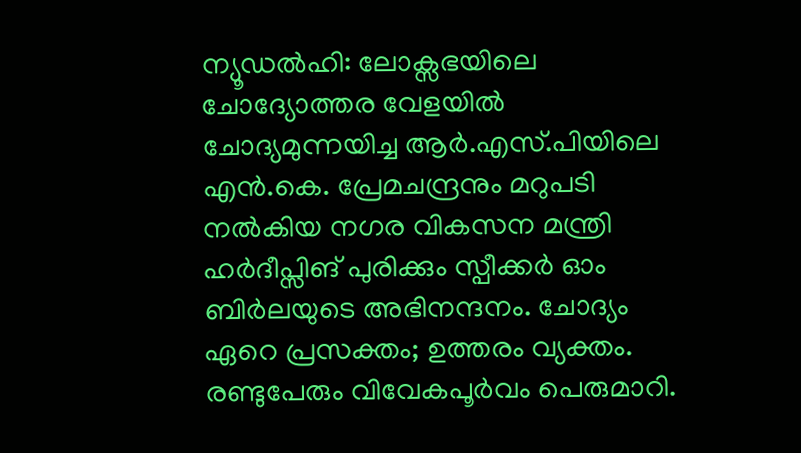ന്യൂഡൽഹി: ലോക്സഭയിലെ ചോദ്യോത്തര വേളയിൽ ചോദ്യമുന്നയിച്ച ആർ.എസ്.പിയിലെ എൻ.കെ. പ്രേമചന്ദ്രനും മറുപടി നൽകിയ നഗര വികസന മന്ത്രി ഹർദീപ്സിങ് പുരിക്കും സ്പീക്കർ ഓം ബിർലയുടെ അഭിനന്ദനം. ചോദ്യം ഏറെ പ്രസക്തം; ഉത്തരം വ്യക്തം. രണ്ടുപേരും വിവേകപൂർവം പെരുമാറി.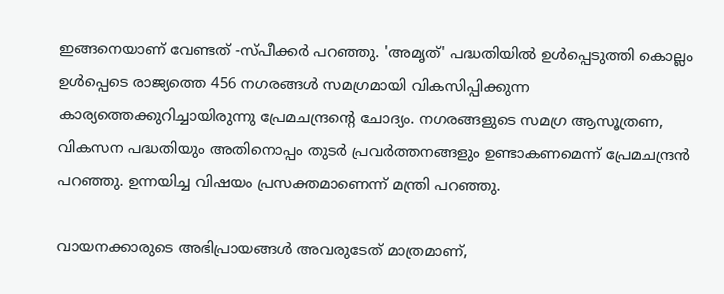ഇങ്ങനെയാണ് വേണ്ടത് -സ്പീക്കർ പറഞ്ഞു. 'അമൃത്' പദ്ധതിയില്‍ ഉള്‍പ്പെടുത്തി കൊല്ലം ഉള്‍പ്പെടെ രാജ്യത്തെ 456 നഗരങ്ങൾ സമഗ്രമായി വികസിപ്പിക്കുന്ന കാര്യത്തെക്കുറിച്ചായിരുന്നു പ്രേമചന്ദ്രന്റെ ചോദ്യം. നഗരങ്ങളുടെ സമഗ്ര ആസൂത്രണ, വികസന പദ്ധതിയും അതിനൊപ്പം തുടർ പ്രവർത്തനങ്ങളും ഉണ്ടാകണമെന്ന് പ്രേമചന്ദ്രൻ പറഞ്ഞു. ഉന്നയിച്ച വിഷയം പ്രസക്തമാണെന്ന് മന്ത്രി പറഞ്ഞു.

വായനക്കാരുടെ അഭിപ്രായങ്ങള്‍ അവരുടേത് മാത്രമാണ്,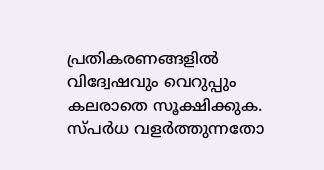പ്രതികരണങ്ങളിൽ വിദ്വേഷവും വെറുപ്പും കലരാതെ സൂക്ഷിക്കുക. സ്പർധ വളർത്തുന്നതോ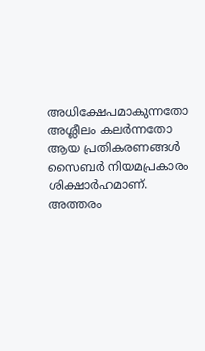അധിക്ഷേപമാകുന്നതോ അശ്ലീലം കലർന്നതോ ആയ പ്രതികരണങ്ങൾ സൈബർ നിയമപ്രകാരം ശിക്ഷാർഹമാണ്. അത്തരം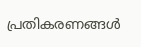പ്രതികരണങ്ങൾ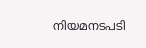നിയമനടപടി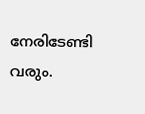നേരിടേണ്ടി വരും.